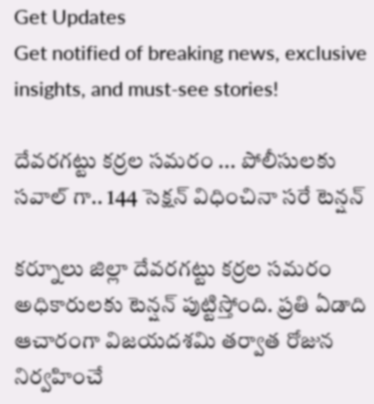Get Updates
Get notified of breaking news, exclusive insights, and must-see stories!

దేవరగట్టు కర్రల సమరం ... పోలీసులకు సవాల్ గా.. 144 సెక్షన్ విధించినా సరే టెన్షన్

కర్నూలు జిల్లా దేవరగట్టు కర్రల సమరం అధికారులకు టెన్షన్ పుట్టిస్తోంది. ప్రతి ఏడాది ఆచారంగా విజయదశమి తర్వాత రోజున నిర్వహించే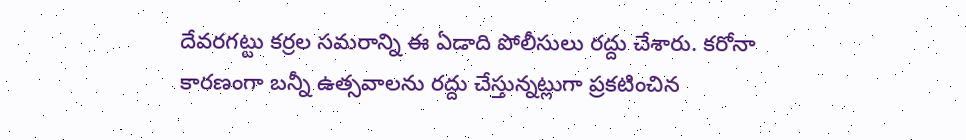దేవరగట్టు కర్రల సమరాన్ని ఈ ఏడాది పోలీసులు రద్దు చేశారు. కరోనా కారణంగా బన్నీ ఉత్సవాలను రద్దు చేస్తున్నట్లుగా ప్రకటించిన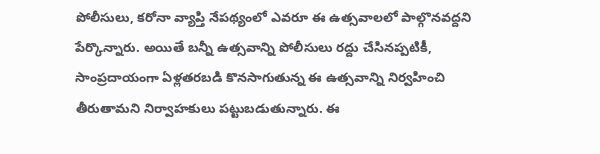పోలీసులు, కరోనా వ్యాప్తి నేపథ్యంలో ఎవరూ ఈ ఉత్సవాలలో పాల్గొనవద్దని పేర్కొన్నారు. అయితే బన్నీ ఉత్సవాన్ని పోలీసులు రద్దు చేసినప్పటికీ, సాంప్రదాయంగా ఏళ్లతరబడి కొనసాగుతున్న ఈ ఉత్సవాన్ని నిర్వహించి తీరుతామని నిర్వాహకులు పట్టుబడుతున్నారు. ఈ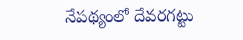నేపథ్యంలో దేవరగట్టు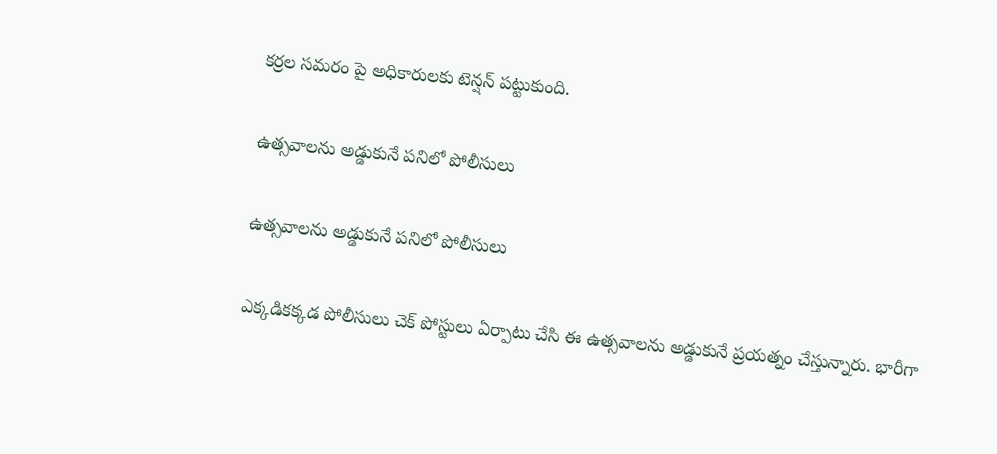కర్రల సమరం పై అధికారులకు టెన్షన్ పట్టుకుంది.

ఉత్సవాలను అడ్డుకునే పనిలో పోలీసులు

ఉత్సవాలను అడ్డుకునే పనిలో పోలీసులు

ఎక్కడికక్కడ పోలీసులు చెక్ పోస్టులు ఏర్పాటు చేసి ఈ ఉత్సవాలను అడ్డుకునే ప్రయత్నం చేస్తున్నారు. భారీగా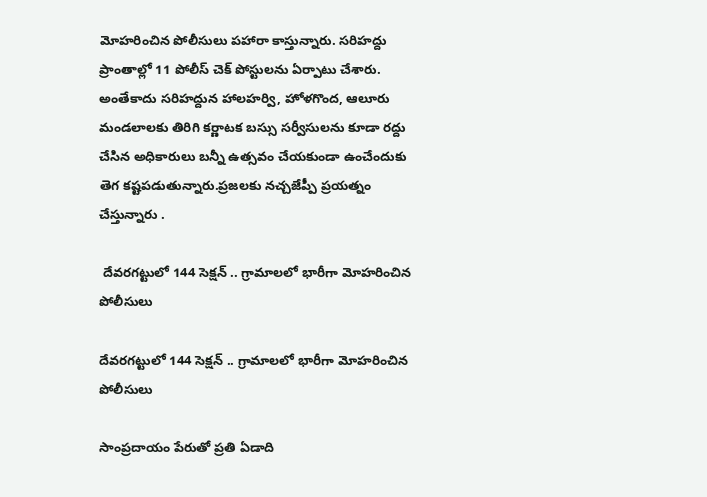మోహరించిన పోలీసులు పహారా కాస్తున్నారు. సరిహద్దు ప్రాంతాల్లో 11 పోలీస్ చెక్ పోస్టులను ఏర్పాటు చేశారు. అంతేకాదు సరిహద్దున హాలహర్వి, హోళగొంద, ఆలూరు మండలాలకు తిరిగి కర్ణాటక బస్సు సర్వీసులను కూడా రద్దు చేసిన అధికారులు బన్నీ ఉత్సవం చేయకుండా ఉంచేందుకు తెగ కష్టపడుతున్నారు.ప్రజలకు నచ్చజేప్పీ ప్రయత్నం చేస్తున్నారు .

 దేవరగట్టులో 144 సెక్షన్ .. గ్రామాలలో భారీగా మోహరించిన పోలీసులు

దేవరగట్టులో 144 సెక్షన్ .. గ్రామాలలో భారీగా మోహరించిన పోలీసులు

సాంప్రదాయం పేరుతో ప్రతి ఏడాది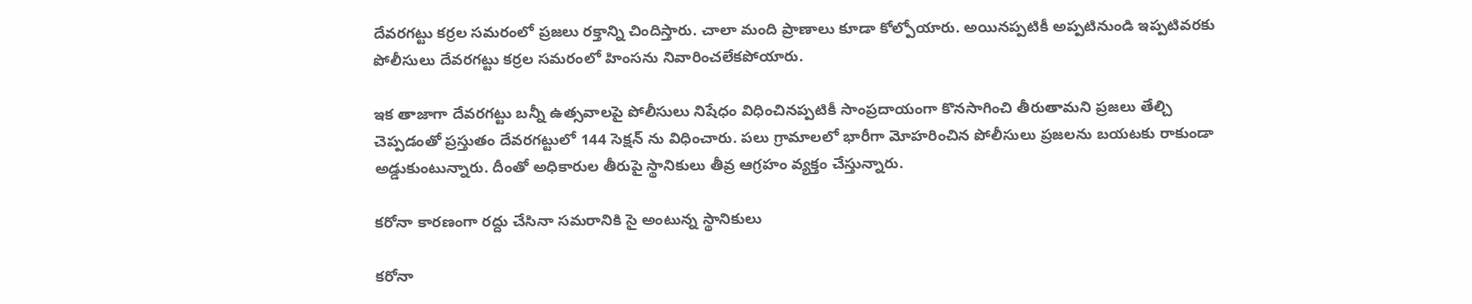దేవరగట్టు కర్రల సమరంలో ప్రజలు రక్తాన్ని చిందిస్తారు. చాలా మంది ప్రాణాలు కూడా కోల్పోయారు. అయినప్పటికీ అప్పటినుండి ఇప్పటివరకు పోలీసులు దేవరగట్టు కర్రల సమరంలో హింసను నివారించలేకపోయారు.

ఇక తాజాగా దేవరగట్టు బన్నీ ఉత్సవాలపై పోలీసులు నిషేధం విధించినప్పటికీ సాంప్రదాయంగా కొనసాగించి తీరుతామని ప్రజలు తేల్చి చెప్పడంతో ప్రస్తుతం దేవరగట్టులో 144 సెక్షన్ ను విధించారు. పలు గ్రామాలలో భారీగా మోహరించిన పోలీసులు ప్రజలను బయటకు రాకుండా అడ్డుకుంటున్నారు. దీంతో అధికారుల తీరుపై స్థానికులు తీవ్ర ఆగ్రహం వ్యక్తం చేస్తున్నారు.

కరోనా కారణంగా రద్దు చేసినా సమరానికి సై అంటున్న స్థానికులు

కరోనా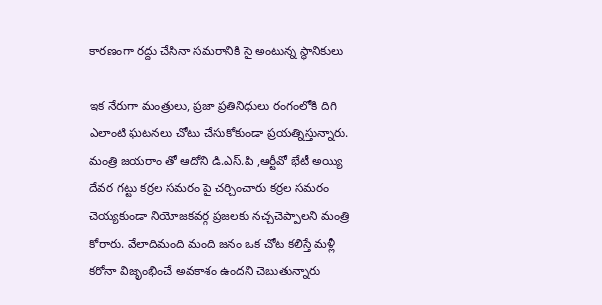కారణంగా రద్దు చేసినా సమరానికి సై అంటున్న స్థానికులు

ఇక నేరుగా మంత్రులు, ప్రజా ప్రతినిధులు రంగంలోకి దిగి ఎలాంటి ఘటనలు చోటు చేసుకోకుండా ప్రయత్నిస్తున్నారు. మంత్రి జయరాం తో ఆదోని డి.ఎస్.పి ,ఆర్టీవో భేటీ అయ్యి దేవర గట్టు కర్రల సమరం పై చర్చించారు కర్రల సమరం చెయ్యకుండా నియోజకవర్గ ప్రజలకు నచ్చచెప్పాలని మంత్రి కోరారు. వేలాదిమంది మంది జనం ఒక చోట కలిస్తే మళ్లీ కరోనా విజృంభించే అవకాశం ఉందని చెబుతున్నారు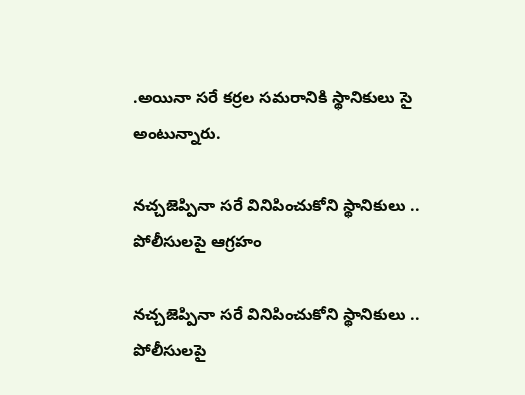.అయినా సరే కర్రల సమరానికి స్థానికులు సై అంటున్నారు.

నచ్చజెప్పినా సరే వినిపించుకోని స్థానికులు .. పోలీసులపై ఆగ్రహం

నచ్చజెప్పినా సరే వినిపించుకోని స్థానికులు .. పోలీసులపై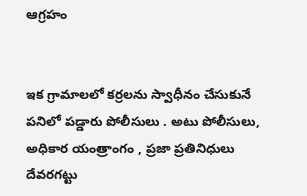ఆగ్రహం


ఇక గ్రామాలలో కర్రలను స్వాధీనం చేసుకునే పనిలో పడ్డారు పోలీసులు . అటు పోలీసులు, అధికార యంత్రాంగం , ప్రజా ప్రతినిధులు దేవరగట్టు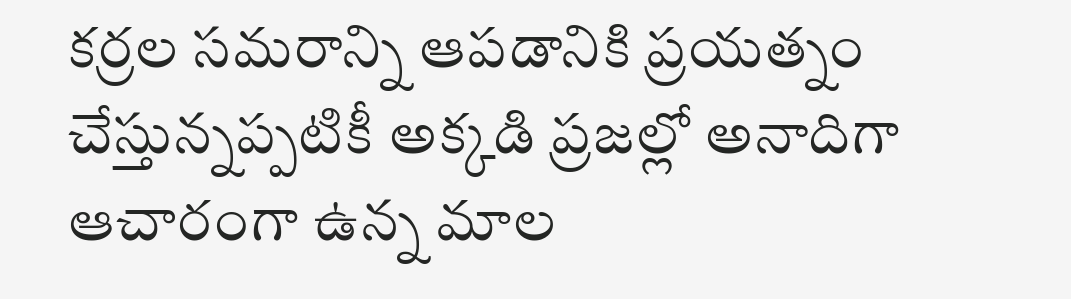కర్రల సమరాన్ని ఆపడానికి ప్రయత్నం చేస్తున్నప్పటికీ అక్కడి ప్రజల్లో అనాదిగా ఆచారంగా ఉన్న మాల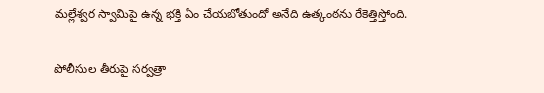మల్లేశ్వర స్వామిపై ఉన్న భక్తి ఏం చేయబోతుందో అనేది ఉత్కంఠను రేకెత్తిస్తోంది.

పోలీసుల తీరుపై సర్వత్రా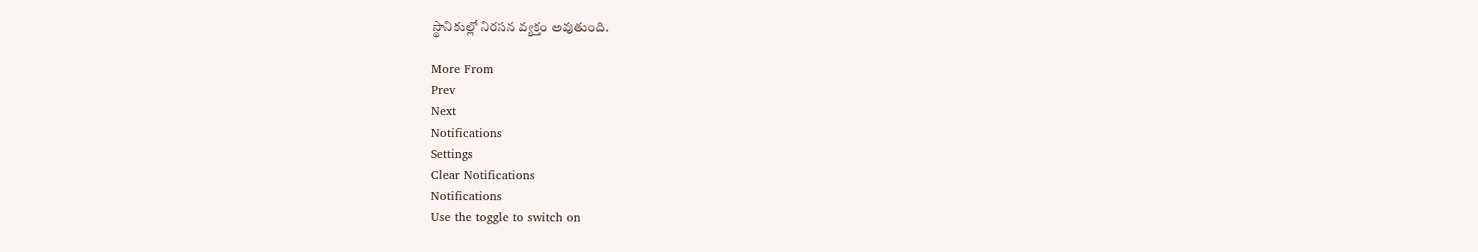స్థానికుల్లో నిరసన వ్యక్తం అవుతుంది.

More From
Prev
Next
Notifications
Settings
Clear Notifications
Notifications
Use the toggle to switch on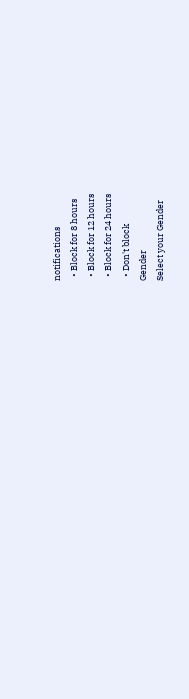notifications
  • Block for 8 hours
  • Block for 12 hours
  • Block for 24 hours
  • Don't block
Gender
Select your Gender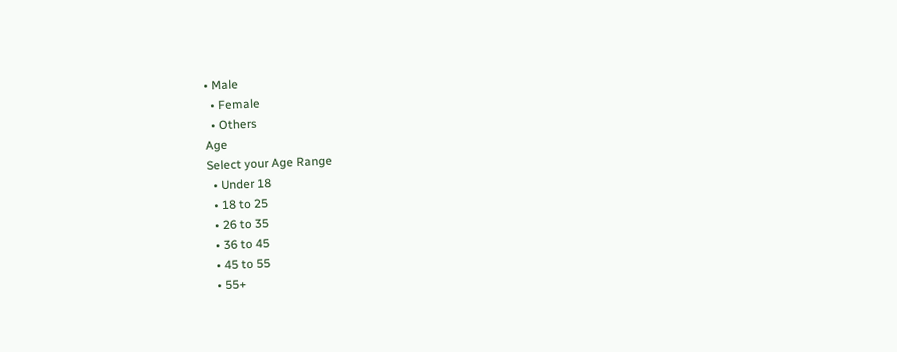• Male
  • Female
  • Others
Age
Select your Age Range
  • Under 18
  • 18 to 25
  • 26 to 35
  • 36 to 45
  • 45 to 55
  • 55+